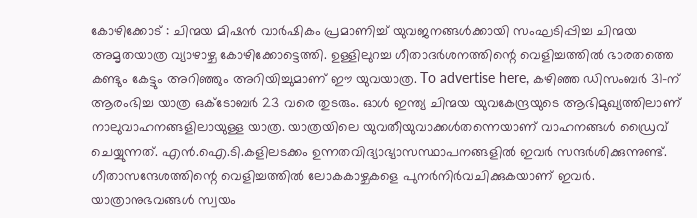കോഴിക്കോട് : ചിന്മയ മിഷൻ വാർഷികം പ്രമാണിച്ച് യുവജനങ്ങൾക്കായി സംഘടിപ്പിച്ച ചിന്മയ അമൃതയാത്ര വ്യാഴാഴ്ച കോഴിക്കോട്ടെത്തി. ഉള്ളിലുറച്ച ഗീതാദർശനത്തിന്റെ വെളിച്ചത്തിൽ ഭാരതത്തെ കണ്ടും കേട്ടും അറിഞ്ഞും അറിയിച്ചുമാണ് ഈ യുവയാത്ര. To advertise here, കഴിഞ്ഞ ഡിസംബർ 31-ന് ആരംഭിച്ച യാത്ര ഒക്ടോബർ 23 വരെ തുടരും. ഓൾ ഇന്ത്യ ചിന്മയ യുവകേന്ദ്രയുടെ ആഭിമുഖ്യത്തിലാണ് നാലുവാഹനങ്ങളിലായുള്ള യാത്ര. യാത്രയിലെ യുവതീയുവാക്കൾതന്നെയാണ് വാഹനങ്ങൾ ഡ്രൈവ് ചെയ്യുന്നത്. എൻ.ഐ.ടി.കളിലടക്കം ഉന്നതവിദ്യാഭ്യാസസ്ഥാപനങ്ങളിൽ ഇവർ സന്ദർശിക്കുന്നുണ്ട്. ഗീതാസന്ദേശത്തിന്റെ വെളിച്ചത്തിൽ ലോകകാഴ്ചകളെ പുനർനിർവചിക്കുകയാണ് ഇവർ. യാത്രാനുഭവങ്ങൾ സ്വയം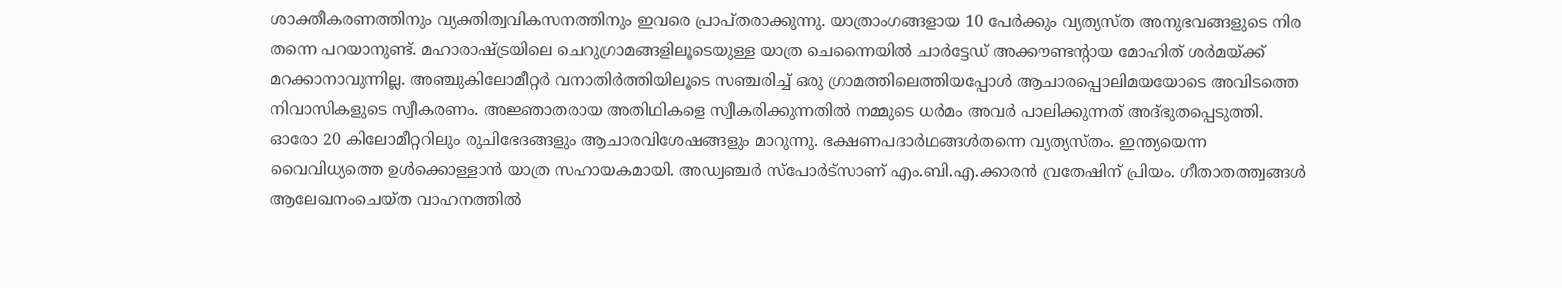ശാക്തീകരണത്തിനും വ്യക്തിത്വവികസനത്തിനും ഇവരെ പ്രാപ്തരാക്കുന്നു. യാത്രാംഗങ്ങളായ 10 പേർക്കും വ്യത്യസ്ത അനുഭവങ്ങളുടെ നിര തന്നെ പറയാനുണ്ട്. മഹാരാഷ്ട്രയിലെ ചെറുഗ്രാമങ്ങളിലൂടെയുള്ള യാത്ര ചെന്നൈയിൽ ചാർട്ടേഡ് അക്കൗണ്ടന്റായ മോഹിത് ശർമയ്ക്ക് മറക്കാനാവുന്നില്ല. അഞ്ചുകിലോമീറ്റർ വനാതിർത്തിയിലൂടെ സഞ്ചരിച്ച് ഒരു ഗ്രാമത്തിലെത്തിയപ്പോൾ ആചാരപ്പൊലിമയയോടെ അവിടത്തെ നിവാസികളുടെ സ്വീകരണം. അജ്ഞാതരായ അതിഥികളെ സ്വീകരിക്കുന്നതിൽ നമ്മുടെ ധർമം അവർ പാലിക്കുന്നത് അദ്ഭുതപ്പെടുത്തി. ഓരോ 20 കിലോമീറ്ററിലും രുചിഭേദങ്ങളും ആചാരവിശേഷങ്ങളും മാറുന്നു. ഭക്ഷണപദാർഥങ്ങൾതന്നെ വ്യത്യസ്തം. ഇന്ത്യയെന്ന വൈവിധ്യത്തെ ഉൾക്കൊള്ളാൻ യാത്ര സഹായകമായി. അഡ്വഞ്ചർ സ്പോർട്സാണ് എം.ബി.എ.ക്കാരൻ വ്രതേഷിന് പ്രിയം. ഗീതാതത്ത്വങ്ങൾ ആലേഖനംചെയ്ത വാഹനത്തിൽ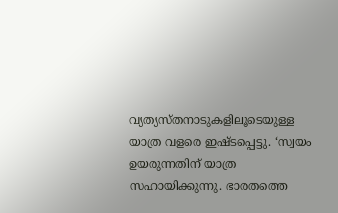വ്യത്യസ്തനാടുകളിലൂടെയുള്ള യാത്ര വളരെ ഇഷ്ടപ്പെട്ടു. ‘സ്വയം ഉയരുന്നതിന് യാത്ര സഹായിക്കുന്നു. ഭാരതത്തെ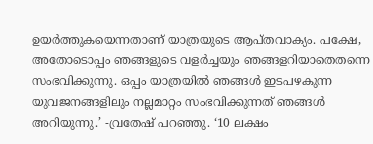ഉയർത്തുകയെന്നതാണ് യാത്രയുടെ ആപ്തവാക്യം. പക്ഷേ, അതോടൊപ്പം ഞങ്ങളുടെ വളർച്ചയും ഞങ്ങളറിയാതെതന്നെ സംഭവിക്കുന്നു. ഒപ്പം യാത്രയിൽ ഞങ്ങൾ ഇടപഴകുന്ന യുവജനങ്ങളിലും നല്ലമാറ്റം സംഭവിക്കുന്നത് ഞങ്ങൾ അറിയുന്നു.’ -വ്രതേഷ് പറഞ്ഞു. ‘10 ലക്ഷം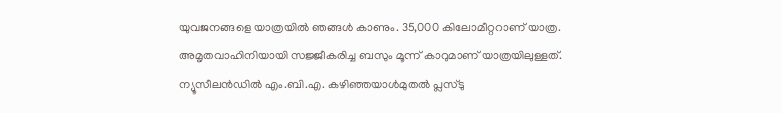യുവജനങ്ങളെ യാത്രയിൽ ഞങ്ങൾ കാണും. 35,000 കിലോമീറ്ററാണ് യാത്ര. അമൃതവാഹിനിയായി സജ്ജീകരിച്ച ബസും മൂന്ന് കാറുമാണ് യാത്രയിലുള്ളത്. ന്യൂസീലൻഡിൽ എം.ബി.എ. കഴിഞ്ഞയാൾമുതൽ പ്ലസ്ടു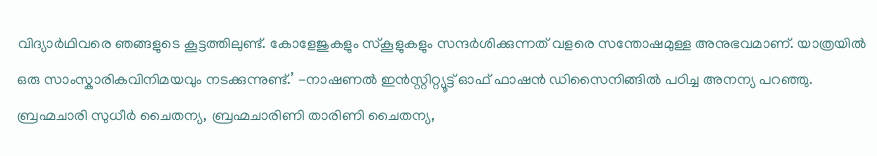വിദ്യാർഥിവരെ ഞങ്ങളുടെ കൂട്ടത്തിലുണ്ട്. കോളേജുകളും സ്കൂളുകളും സന്ദർശിക്കുന്നത് വളരെ സന്തോഷമുള്ള അനുഭവമാണ്. യാത്രയിൽ ഒരു സാംസ്കാരികവിനിമയവും നടക്കുന്നുണ്ട്.’ -നാഷണൽ ഇൻസ്റ്റിറ്റ്യൂട്ട് ഓഫ് ഫാഷൻ ഡിസൈനിങ്ങിൽ പഠിച്ച അനന്യ പറഞ്ഞു. ബ്രഹ്മചാരി സുധീർ ചൈതന്യ, ബ്രഹ്മചാരിണി താരിണി ചൈതന്യ,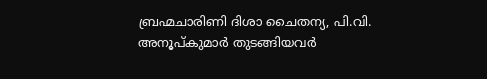ബ്രഹ്മചാരിണി ദിശാ ചൈതന്യ, പി.വി. അനൂപ്കുമാർ തുടങ്ങിയവർ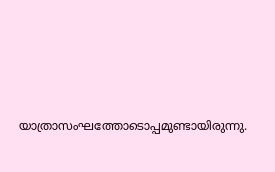യാത്രാസംഘത്തോടൊപ്പമുണ്ടായിരുന്നു.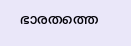ഭാരതത്തെ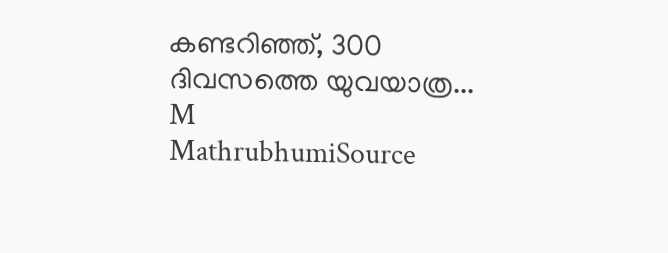കണ്ടറിഞ്ഞ്, 300 ദിവസത്തെ യുവയാത്ര...
M
MathrubhumiSource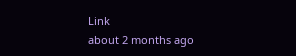Link
about 2 months ago